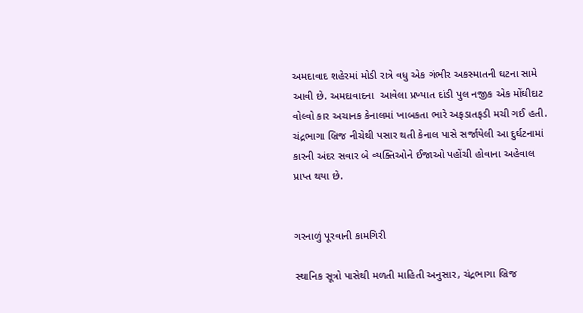અમદાવાદ શહેરમાં મોડી રાત્રે વધુ એક ગંભીર અકસ્માતની ઘટના સામે આવી છે. અમદાવાદના  આવેલા પ્રખ્યાત દાંડી પુલ નજીક એક મોંઘીદાટ વોલ્વો કાર અચાનક કેનાલમાં ખાબકતા ભારે અફડાતફડી મચી ગઈ હતી. ચંદ્રભાગા બ્રિજ નીચેથી પસાર થતી કેનાલ પાસે સર્જાયેલી આ દુર્ઘટનામાં કારની અંદર સવાર બે વ્યક્તિઓને ઈજાઓ પહોંચી હોવાના અહેવાલ પ્રાપ્ત થયા છે.


ગરનાળું પૂરવાની કામગિરી

સ્થાનિક સૂત્રો પાસેથી મળતી માહિતી અનુસાર, ચંદ્રભાગા બ્રિજ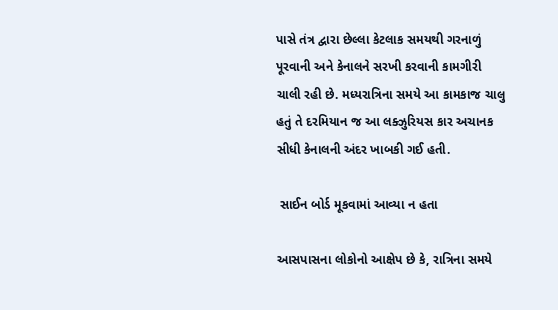પાસે તંત્ર દ્વારા છેલ્લા કેટલાક સમયથી ગરનાળું પૂરવાની અને કેનાલને સરખી કરવાની કામગીરી ચાલી રહી છે. મધ્યરાત્રિના સમયે આ કામકાજ ચાલુ હતું તે દરમિયાન જ આ લક્ઝુરિયસ કાર અચાનક સીધી કેનાલની અંદર ખાબકી ગઈ હતી.

 સાઈન બોર્ડ મૂકવામાં આવ્યા ન હતા

આસપાસના લોકોનો આક્ષેપ છે કે, રાત્રિના સમયે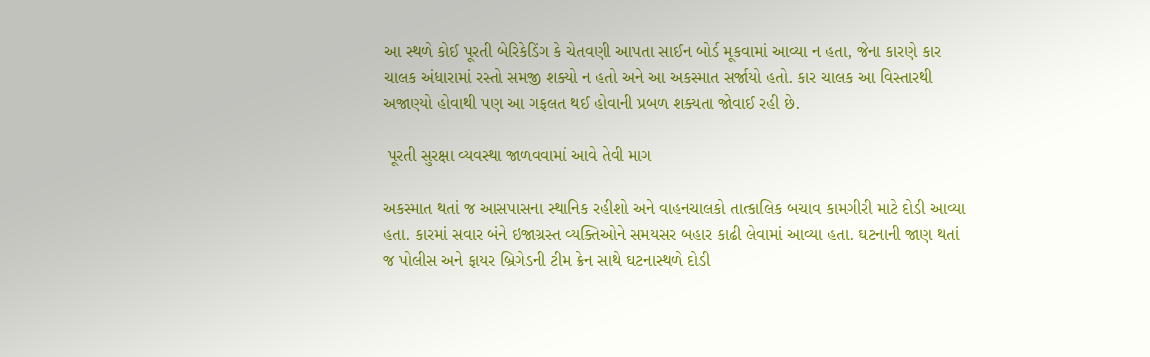આ સ્થળે કોઈ પૂરતી બેરિકેડિંગ કે ચેતવણી આપતા સાઈન બોર્ડ મૂકવામાં આવ્યા ન હતા, જેના કારણે કાર ચાલક અંધારામાં રસ્તો સમજી શક્યો ન હતો અને આ અકસ્માત સર્જાયો હતો. કાર ચાલક આ વિસ્તારથી અજાણ્યો હોવાથી પણ આ ગફલત થઈ હોવાની પ્રબળ શક્યતા જોવાઈ રહી છે.

 પૂરતી સુરક્ષા વ્યવસ્થા જાળવવામાં આવે તેવી માગ

અકસ્માત થતાં જ આસપાસના સ્થાનિક રહીશો અને વાહનચાલકો તાત્કાલિક બચાવ કામગીરી માટે દોડી આવ્યા હતા. કારમાં સવાર બંને ઇજાગ્રસ્ત વ્યક્તિઓને સમયસર બહાર કાઢી લેવામાં આવ્યા હતા. ઘટનાની જાણ થતાં જ પોલીસ અને ફાયર બ્રિગેડની ટીમ ક્રેન સાથે ઘટનાસ્થળે દોડી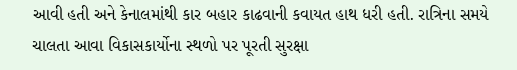આવી હતી અને કેનાલમાંથી કાર બહાર કાઢવાની કવાયત હાથ ધરી હતી. રાત્રિના સમયે ચાલતા આવા વિકાસકાર્યોના સ્થળો પર પૂરતી સુરક્ષા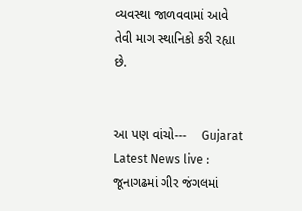વ્યવસ્થા જાળવવામાં આવે તેવી માગ સ્થાનિકો કરી રહ્યા છે.


આ પણ વાંચો---    Gujarat Latest News live : જૂનાગઢમાં ગીર જંગલમાં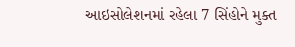આઇસોલેશનમાં રહેલા 7 સિંહોને મુક્ત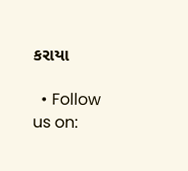કરાયા

  • Follow us on: